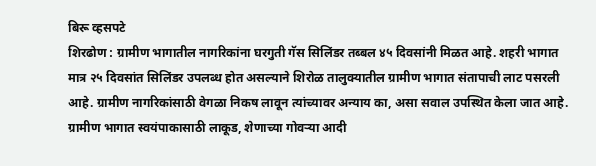बिरू व्हसपटे
शिरढोण : ग्रामीण भागातील नागरिकांना घरगुती गॅस सिलिंडर तब्बल ४५ दिवसांनी मिळत आहे. शहरी भागात मात्र २५ दिवसांत सिलिंडर उपलब्ध होत असल्याने शिरोळ तालुक्यातील ग्रामीण भागात संतापाची लाट पसरली आहे. ग्रामीण नागरिकांसाठी वेगळा निकष लावून त्यांच्यावर अन्याय का, असा सवाल उपस्थित केला जात आहे.
ग्रामीण भागात स्वयंपाकासाठी लाकूड, शेणाच्या गोवऱ्या आदी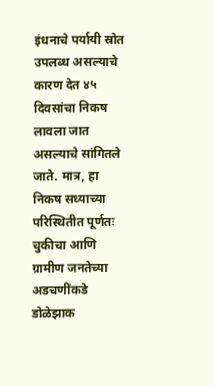इंधनाचे पर्यायी स्रोत उपलब्ध असल्याचे कारण देत ४५ दिवसांचा निकष लावला जात असल्याचे सांगितले जाते. मात्र, हा निकष सध्याच्या परिस्थितीत पूर्णतः चुकीचा आणि ग्रामीण जनतेच्या अडचणींकडे डोळेझाक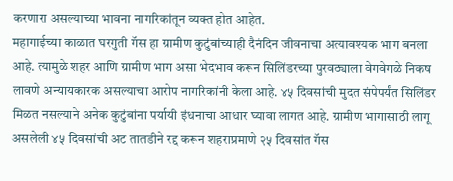करणारा असल्याच्या भावना नागरिकांतून व्यक्त होत आहेत.
महागाईच्या काळात घरगुती गॅस हा ग्रामीण कुटुंबांच्याही दैनंदिन जीवनाचा अत्यावश्यक भाग बनला आहे. त्यामुळे शहर आणि ग्रामीण भाग असा भेदभाव करून सिलिंडरच्या पुरवठ्याला वेगवेगळे निकष लावणे अन्यायकारक असल्याचा आरोप नागरिकांनी केला आहे. ४५ दिवसांची मुदत संपेपर्यंत सिलिंडर मिळत नसल्याने अनेक कुटुंबांना पर्यायी इंधनाचा आधार घ्यावा लागत आहे. ग्रामीण भागासाठी लागू असलेली ४५ दिवसांची अट तातडीने रद्द करून शहराप्रमाणे २५ दिवसांत गॅस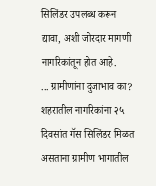सिलिंडर उपलब्ध करून द्यावा, अशी जोरदार मागणी नागरिकांतून होत आहे.
... ग्रामीणांना दुजाभाव का? शहरातील नागरिकांना २५ दिवसांत गॅस सिलिंडर मिळत असताना ग्रामीण भागातील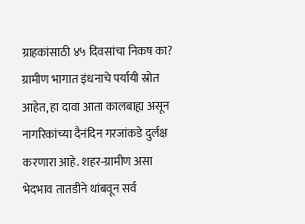ग्राहकांसाठी ४५ दिवसांचा निकष का? ग्रामीण भागात इंधनाचे पर्यायी स्रोत आहेत, हा दावा आता कालबाह्य असून नागरिकांच्या दैनंदिन गरजांकडे दुर्लक्ष करणारा आहे. शहर-ग्रामीण असा भेदभाव तातडीने थांबवून सर्व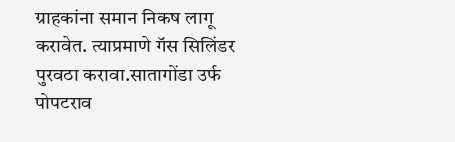ग्राहकांना समान निकष लागू करावेत. त्याप्रमाणे गॅस सिलिंडर पुरवठा करावा.सातागोंडा उर्फ पोपटराव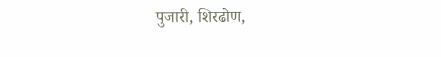पुजारी, शिरढोण,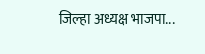जिल्हा अध्यक्ष भाजपा...